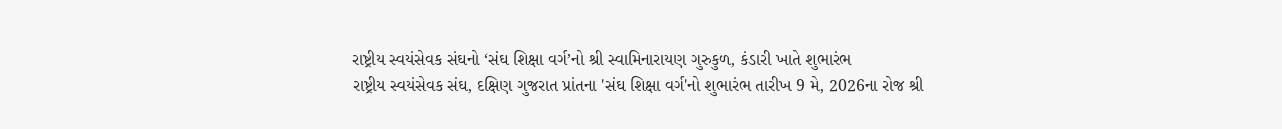રાષ્ટ્રીય સ્વયંસેવક સંઘનો ‘સંઘ શિક્ષા વર્ગ’નો શ્રી સ્વામિનારાયણ ગુરુકુળ, કંડારી ખાતે શુભારંભ
રાષ્ટ્રીય સ્વયંસેવક સંઘ, દક્ષિણ ગુજરાત પ્રાંતના 'સંઘ શિક્ષા વર્ગ'નો શુભારંભ તારીખ 9 મે, 2026ના રોજ શ્રી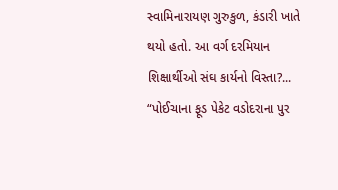સ્વામિનારાયણ ગુરુકુળ, કંડારી ખાતે થયો હતો. આ વર્ગ દરમિયાન શિક્ષાર્થીઓ સંઘ કાર્યનો વિસ્તા?...
“પોઈચાના ફૂડ પેકેટ વડોદરાના પુર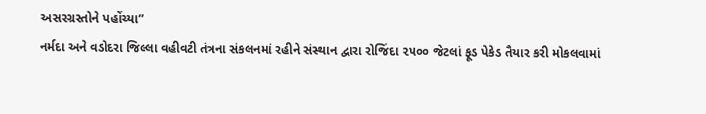અસરગ્રસ્તોને પહોંચ્યા”
નર્મદા અને વડોદરા જિલ્લા વહીવટી તંત્રના સંકલનમાં રહીને સંસ્થાન દ્વારા રોજિંદા ૨૫૦૦ જેટલાં ફૂડ પેકેડ તૈયાર કરી મોકલવામાં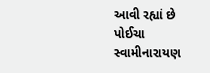આવી રહ્યાં છે પોઈચા સ્વામીનારાયણ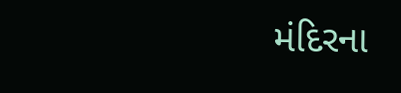મંદિરના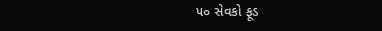૫૦ સેવકો ફૂડ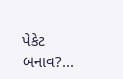પેકેટ બનાવ?...